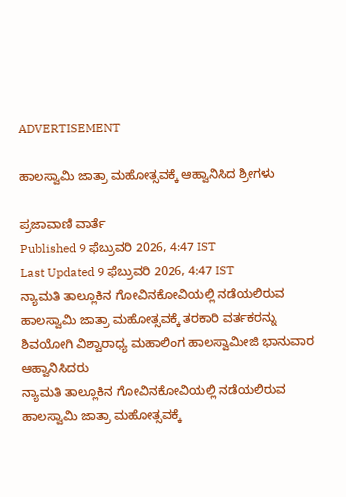ADVERTISEMENT

ಹಾಲಸ್ವಾಮಿ ಜಾತ್ರಾ ಮಹೋತ್ಸವಕ್ಕೆ ಆಹ್ವಾನಿಸಿದ ಶ್ರೀಗಳು

ಪ್ರಜಾವಾಣಿ ವಾರ್ತೆ
Published 9 ಫೆಬ್ರುವರಿ 2026, 4:47 IST
Last Updated 9 ಫೆಬ್ರುವರಿ 2026, 4:47 IST
ನ್ಯಾಮತಿ ತಾಲ್ಲೂಕಿನ ಗೋವಿನಕೋವಿಯಲ್ಲಿ ನಡೆಯಲಿರುವ ಹಾಲಸ್ವಾಮಿ ಜಾತ್ರಾ ಮಹೋತ್ಸವಕ್ಕೆ ತರಕಾರಿ ವರ್ತಕರನ್ನು ಶಿವಯೋಗಿ ವಿಶ್ವಾರಾಧ್ಯ ಮಹಾಲಿಂಗ ಹಾಲಸ್ವಾಮೀಜಿ ಭಾನುವಾರ ಆಹ್ವಾನಿಸಿದರು
ನ್ಯಾಮತಿ ತಾಲ್ಲೂಕಿನ ಗೋವಿನಕೋವಿಯಲ್ಲಿ ನಡೆಯಲಿರುವ ಹಾಲಸ್ವಾಮಿ ಜಾತ್ರಾ ಮಹೋತ್ಸವಕ್ಕೆ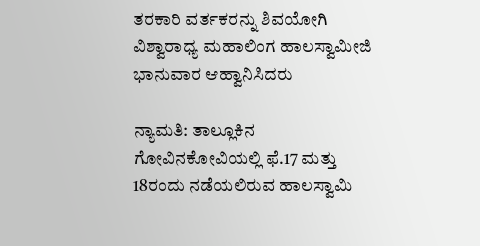ತರಕಾರಿ ವರ್ತಕರನ್ನು ಶಿವಯೋಗಿ ವಿಶ್ವಾರಾಧ್ಯ ಮಹಾಲಿಂಗ ಹಾಲಸ್ವಾಮೀಜಿ ಭಾನುವಾರ ಆಹ್ವಾನಿಸಿದರು

ನ್ಯಾಮತಿ: ತಾಲ್ಲೂಕಿನ ಗೋವಿನಕೋವಿಯಲ್ಲಿ ಫೆ.17 ಮತ್ತು 18ರಂದು ನಡೆಯಲಿರುವ ಹಾಲಸ್ವಾಮಿ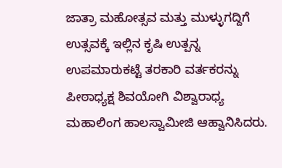ಜಾತ್ರಾ ಮಹೋತ್ಸವ ಮತ್ತು ಮುಳ್ಳುಗದ್ದಿಗೆ ಉತ್ಸವಕ್ಕೆ ಇಲ್ಲಿನ ಕೃಷಿ ಉತ್ಪನ್ನ ಉಪಮಾರುಕಟ್ಟೆ ತರಕಾರಿ ವರ್ತಕರನ್ನು ಪೀಠಾಧ್ಯಕ್ಷ ಶಿವಯೋಗಿ ವಿಶ್ವಾರಾಧ್ಯ ಮಹಾಲಿಂಗ ಹಾಲಸ್ವಾಮೀಜಿ ಆಹ್ವಾನಿಸಿದರು.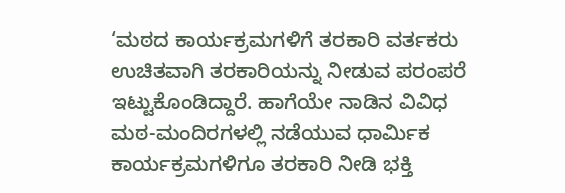‘ಮಠದ ಕಾರ್ಯಕ್ರಮಗಳಿಗೆ ತರಕಾರಿ ವರ್ತಕರು ಉಚಿತವಾಗಿ ತರಕಾರಿಯನ್ನು ನೀಡುವ ಪರಂಪರೆ ಇಟ್ಟುಕೊಂಡಿದ್ದಾರೆ. ಹಾಗೆಯೇ ನಾಡಿನ ವಿವಿಧ ಮಠ-ಮಂದಿರಗಳಲ್ಲಿ ನಡೆಯುವ ಧಾರ್ಮಿಕ ಕಾರ್ಯಕ್ರಮಗಳಿಗೂ ತರಕಾರಿ ನೀಡಿ ಭಕ್ತಿ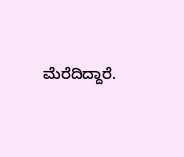ಮೆರೆದಿದ್ದಾರೆ.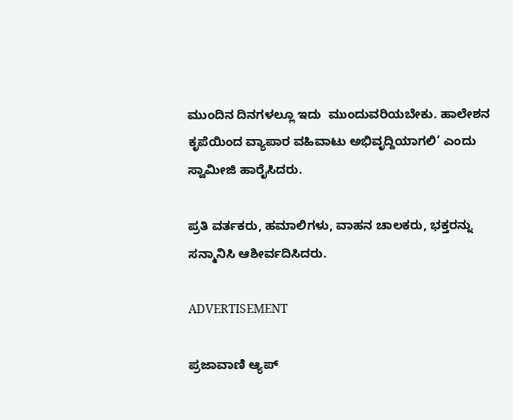ಮುಂದಿನ ದಿನಗಳಲ್ಲೂ ಇದು  ಮುಂದುವರಿಯಬೇಕು. ಹಾಲೇಶನ ಕೃಪೆಯಿಂದ ವ್ಯಾಪಾರ ವಹಿವಾಟು ಅಭಿವೃದ್ದಿಯಾಗಲಿ’ ಎಂದು ಸ್ವಾಮೀಜಿ ಹಾರೈಸಿದರು.

ಪ್ರತಿ ವರ್ತಕರು, ಹಮಾಲಿಗಳು, ವಾಹನ ಚಾಲಕರು, ಭಕ್ತರನ್ನು ಸನ್ಮಾನಿಸಿ ಆಶೀರ್ವದಿಸಿದರು.

ADVERTISEMENT

ಪ್ರಜಾವಾಣಿ ಆ್ಯಪ್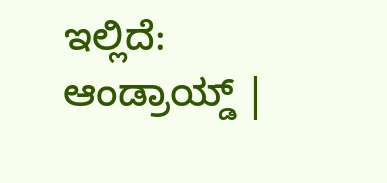ಇಲ್ಲಿದೆ: ಆಂಡ್ರಾಯ್ಡ್ |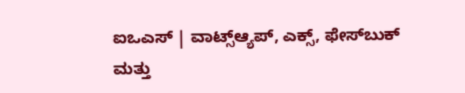ಐಒಎಸ್ | ವಾಟ್ಸ್ಆ್ಯಪ್, ಎಕ್ಸ್, ಫೇಸ್‌ಬುಕ್ ಮತ್ತು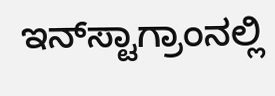ಇನ್‌ಸ್ಟಾಗ್ರಾಂನಲ್ಲಿ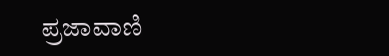ಪ್ರಜಾವಾಣಿ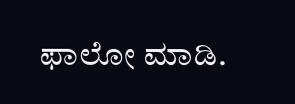ಫಾಲೋ ಮಾಡಿ.